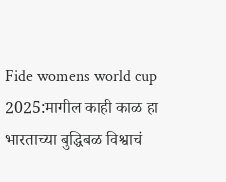Fide womens world cup 2025:मागील काही काळ हा भारताच्या बुद्धिबळ विश्वाचं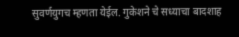सुवर्णयुगच म्हणता येईल. गुकेशने चे सध्याचा बादशाह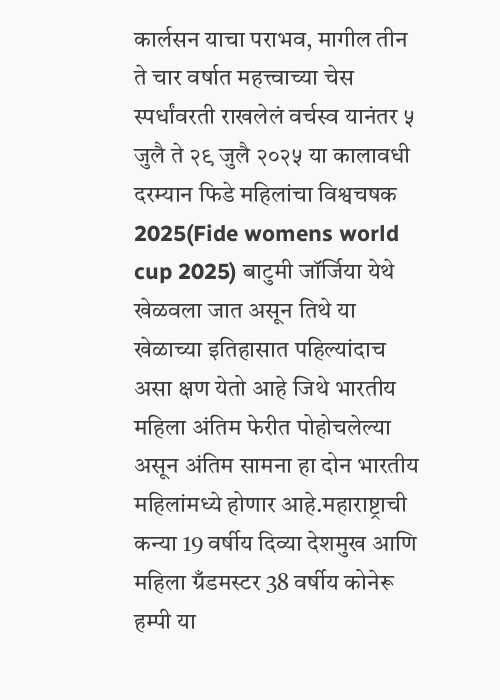कार्लसन याचा पराभव, मागील तीन ते चार वर्षात महत्त्वाच्या चेस स्पर्धांवरती राखलेलं वर्चस्व यानंतर ५ जुलै ते २९ जुलै २०२५ या कालावधी दरम्यान फिडे महिलांचा विश्वचषक 2025(Fide womens world cup 2025) बाटुमी जॉर्जिया येथे खेळवला जात असून तिथे या खेळाच्या इतिहासात पहिल्यांदाच असा क्षण येतो आहे जिथे भारतीय महिला अंतिम फेरीत पोहोचलेल्या असून अंतिम सामना हा दोन भारतीय महिलांमध्ये होणार आहे.महाराष्ट्राची कन्या 19 वर्षीय दिव्या देशमुख आणि महिला ग्रँडमस्टर 38 वर्षीय कोनेरू हम्पी या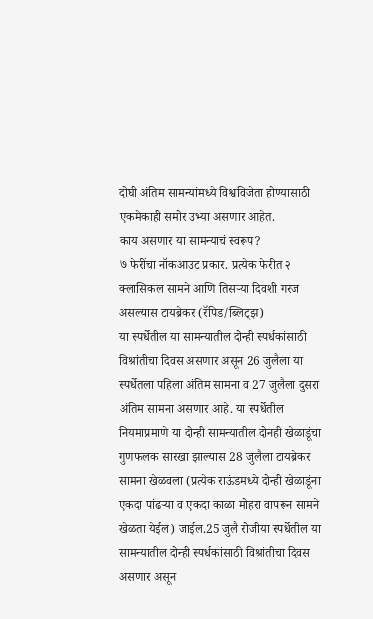दोघी अंतिम सामन्यांमध्ये विश्वविजेता होण्यासाठी एकमेकाही समोर उभ्या असणार आहेत.
काय असणार या सामन्याचं स्वरूप?
७ फेरींचा नॉकआउट प्रकार. प्रत्येक फेरीत २ क्लासिकल सामने आणि तिसऱ्या दिवशी गरज असल्यास टायब्रेकर (रॅपिड/ब्लिट्झ)
या स्पर्धेतील या सामन्यातील दोन्ही स्पर्धकांसाठी विश्रांतीचा दिवस असणार असून 26 जुलैला या स्पर्धेतला पहिला अंतिम सामना व 27 जुलैला दुसरा अंतिम सामना असणार आहे. या स्पर्धेतील नियमाप्रमाणे या दोन्ही सामन्यातील दोनही खेळाडूंचा गुणफलक सारखा झाल्यास 28 जुलैला टायब्रेकर सामना खेळवला (प्रत्येक राऊंडमध्ये दोन्ही खेळाडूंना एकदा पांढऱ्या व एकदा काळा मोहरा वापरून सामने खेळता येईल) जाईल.25 जुलै रोजीया स्पर्धेतील या सामन्यातील दोन्ही स्पर्धकांसाठी विश्रांतीचा दिवस असणार असून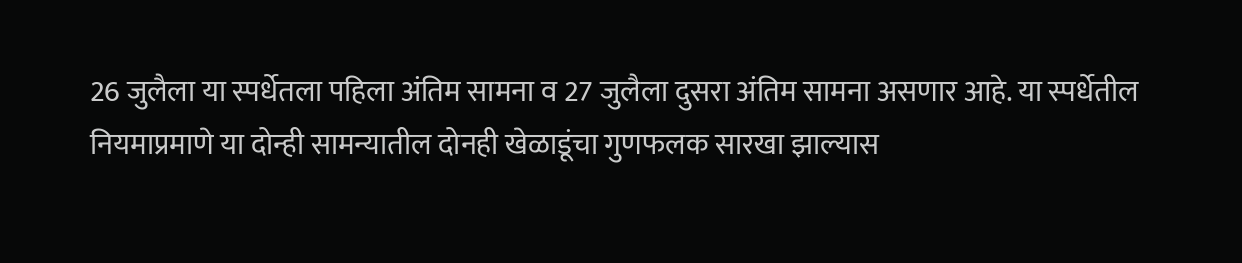26 जुलैला या स्पर्धेतला पहिला अंतिम सामना व 27 जुलैला दुसरा अंतिम सामना असणार आहे. या स्पर्धेतील नियमाप्रमाणे या दोन्ही सामन्यातील दोनही खेळाडूंचा गुणफलक सारखा झाल्यास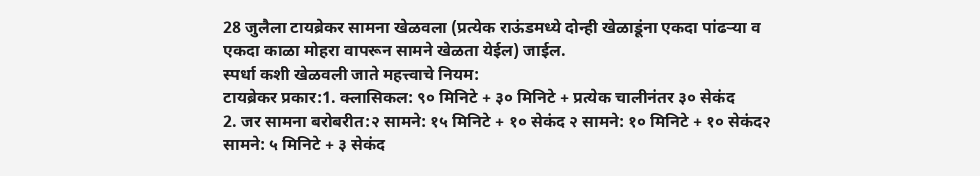28 जुलैला टायब्रेकर सामना खेळवला (प्रत्येक राऊंडमध्ये दोन्ही खेळाडूंना एकदा पांढऱ्या व एकदा काळा मोहरा वापरून सामने खेळता येईल) जाईल.
स्पर्धा कशी खेळवली जाते महत्त्वाचे नियम:
टायब्रेकर प्रकार:1. क्लासिकल: ९० मिनिटे + ३० मिनिटे + प्रत्येक चालीनंतर ३० सेकंद
2. जर सामना बरोबरीत:२ सामने: १५ मिनिटे + १० सेकंद २ सामने: १० मिनिटे + १० सेकंद२ सामने: ५ मिनिटे + ३ सेकंद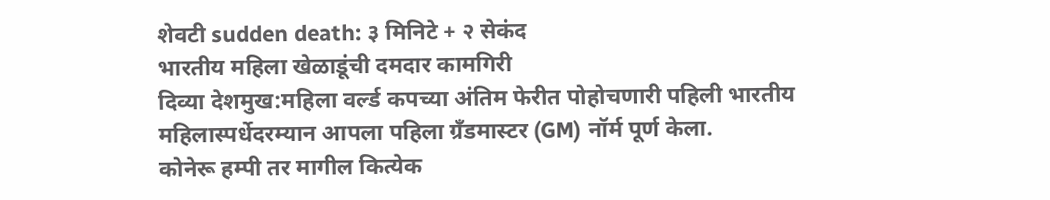शेवटी sudden death: ३ मिनिटे + २ सेकंद
भारतीय महिला खेळाडूंची दमदार कामगिरी
दिव्या देशमुख:महिला वर्ल्ड कपच्या अंतिम फेरीत पोहोचणारी पहिली भारतीय महिलास्पर्धेदरम्यान आपला पहिला ग्रँडमास्टर (GM) नॉर्म पूर्ण केला.
कोनेरू हम्पी तर मागील कित्येक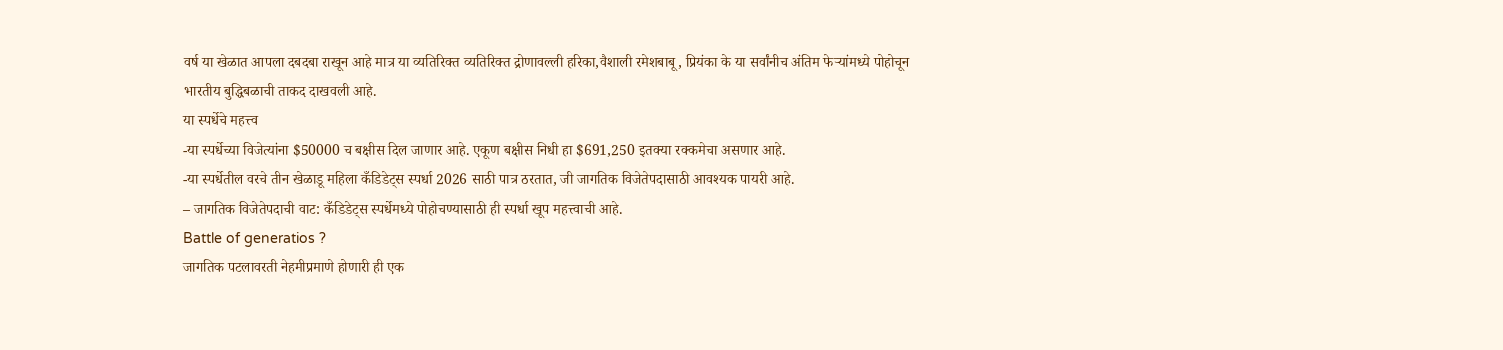वर्ष या खेळात आपला दबदबा राखून आहे मात्र या व्यतिरिक्त व्यतिरिक्त द्रोणावल्ली हरिका,वैशाली रमेशबाबू, प्रियंका के या सर्वांनीच अंतिम फेऱ्यांमध्ये पोहोचून भारतीय बुद्धिबळाची ताकद दाखवली आहे.
या स्पर्धेचे महत्त्व
-या स्पर्धेच्या विजेत्यांना $50000 च बक्षीस दिल जाणार आहे. एकूण बक्षीस निधी हा $691,250 इतक्या रक्कमेचा असणार आहे.
-या स्पर्धेतील वरचे तीन खेळाडू महिला कँडिडेट्स स्पर्धा 2026 साठी पात्र ठरतात, जी जागतिक विजेतेपदासाठी आवश्यक पायरी आहे.
– जागतिक विजेतेपदाची वाट: कँडिडेट्स स्पर्धेमध्ये पोहोचण्यासाठी ही स्पर्धा खूप महत्त्वाची आहे.
Battle of generatios ?
जागतिक पटलावरती नेहमीप्रमाणे होणारी ही एक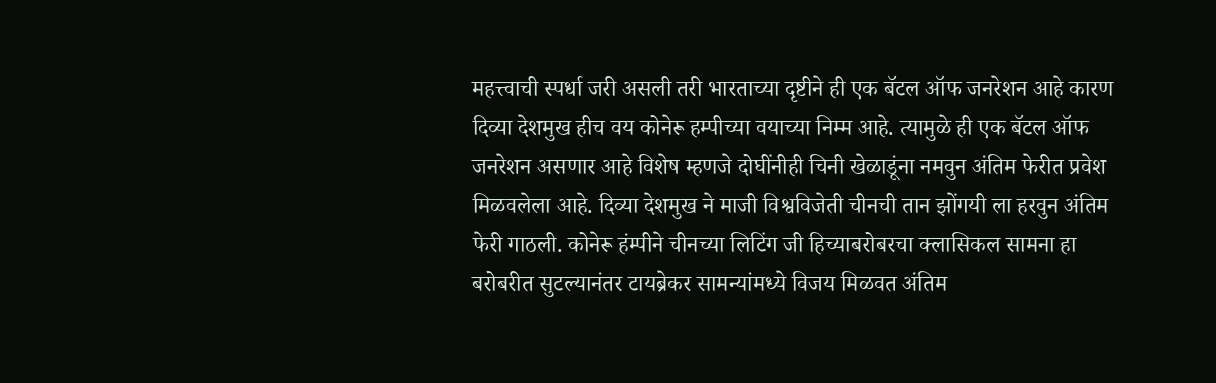महत्त्वाची स्पर्धा जरी असली तरी भारताच्या दृष्टीने ही एक बॅटल ऑफ जनरेशन आहे कारण दिव्या देशमुख हीच वय कोनेरू हम्पीच्या वयाच्या निम्म आहे. त्यामुळे ही एक बॅटल ऑफ जनरेशन असणार आहे विशेष म्हणजे दोघींनीही चिनी खेळाडूंना नमवुन अंतिम फेरीत प्रवेश मिळवलेला आहे. दिव्या देशमुख ने माजी विश्वविजेती चीनची तान झोंगयी ला हरवुन अंतिम फेरी गाठली. कोनेरू हंम्पीने चीनच्या लिटिंग जी हिच्याबरोबरचा क्लासिकल सामना हा बरोबरीत सुटल्यानंतर टायब्रेकर सामन्यांमध्ये विजय मिळवत अंतिम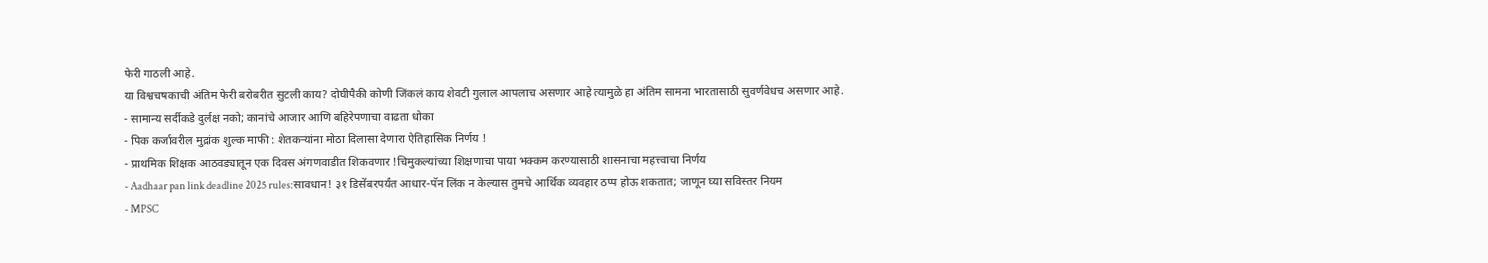फेरी गाठली आहे.
या विश्वचषकाची अंतिम फेरी बरोबरीत सुटली काय? दोघीपैकी कोणी जिंकलं काय शेवटी गुलाल आपलाच असणार आहे त्यामुळे हा अंतिम सामना भारतासाठी सुवर्णवेधच असणार आहे.
- सामान्य सर्दीकडे दुर्लक्ष नको; कानांचे आजार आणि बहिरेपणाचा वाढता धोका
- पिक कर्जावरील मुद्रांक शुल्क माफी : शेतकऱ्यांना मोठा दिलासा देणारा ऐतिहासिक निर्णय !
- प्राथमिक शिक्षक आठवड्यातून एक दिवस अंगणवाडीत शिकवणार !चिमुकल्यांच्या शिक्षणाचा पाया भक्कम करण्यासाठी शासनाचा महत्त्वाचा निर्णय
- Aadhaar pan link deadline 2025 rules:सावधान! ३१ डिसेंबरपर्यंत आधार-पॅन लिंक न केल्यास तुमचे आर्थिक व्यवहार ठप्प होऊ शकतात; जाणून घ्या सविस्तर नियम
- MPSC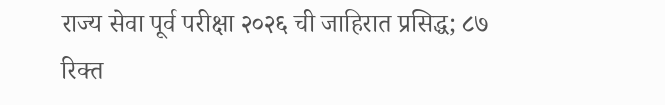राज्य सेवा पूर्व परीक्षा २०२६ ची जाहिरात प्रसिद्ध; ८७ रिक्त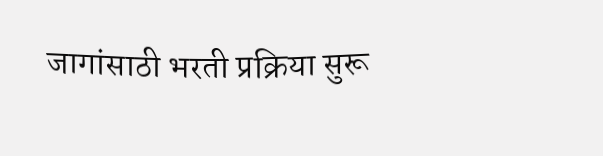जागांसाठी भरती प्रक्रिया सुरू